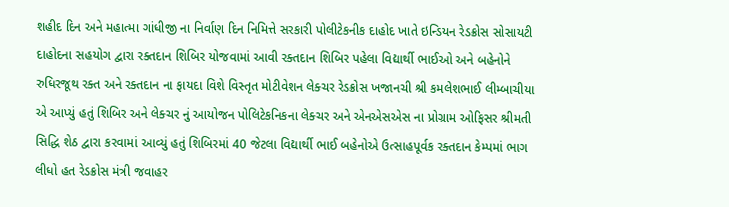શહીદ દિન અને મહાત્મા ગાંધીજી ના નિર્વાણ દિન નિમિત્તે સરકારી પોલીટેકનીક દાહોદ ખાતે ઇન્ડિયન રેડક્રોસ સોસાયટી દાહોદના સહયોગ દ્વારા રક્તદાન શિબિર યોજવામાં આવી રક્તદાન શિબિર પહેલા વિદ્યાર્થી ભાઈઓ અને બહેનોને રુધિરજૂથ રક્ત અને રક્તદાન ના ફાયદા વિશે વિસ્તૃત મોટીવેશન લેક્ચર રેડક્રોસ ખજાનચી શ્રી કમલેશભાઈ લીમ્બાચીયા એ આપ્યું હતું શિબિર અને લેક્ચર નું આયોજન પોલિટેકનિકના લેક્ચર અને એનએસએસ ના પ્રોગ્રામ ઓફિસર શ્રીમતી સિદ્ધિ શેઠ દ્વારા કરવામાં આવ્યું હતું શિબિરમાં 40 જેટલા વિદ્યાર્થી ભાઈ બહેનોએ ઉત્સાહપૂર્વક રક્તદાન કેમ્પમાં ભાગ લીધો હત રેડક્રોસ મંત્રી જવાહર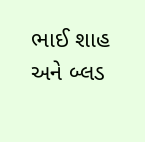ભાઈ શાહ અને બ્લડ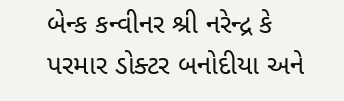બેન્ક કન્વીનર શ્રી નરેન્દ્ર કે પરમાર ડોક્ટર બનોદીયા અને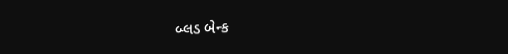બ્લડ બેન્ક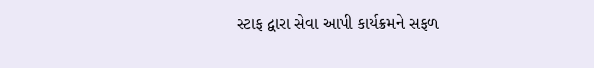સ્ટાફ દ્વારા સેવા આપી કાર્યક્રમને સફળ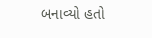બનાવ્યો હતો